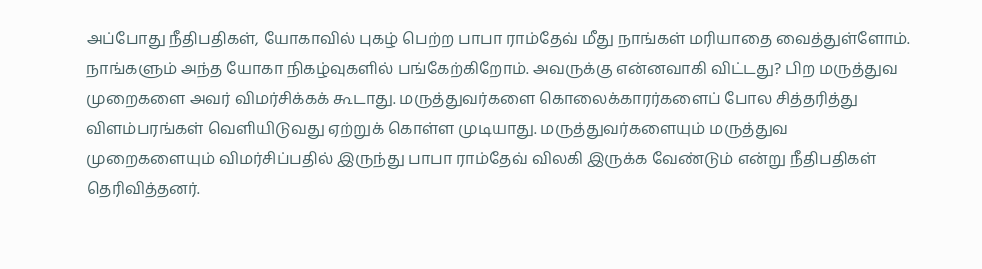அப்போது நீதிபதிகள், யோகாவில் புகழ் பெற்ற பாபா ராம்தேவ் மீது நாங்கள் மரியாதை வைத்துள்ளோம். நாங்களும் அந்த யோகா நிகழ்வுகளில் பங்கேற்கிறோம். அவருக்கு என்னவாகி விட்டது? பிற மருத்துவ முறைகளை அவர் விமர்சிக்கக் கூடாது. மருத்துவர்களை கொலைக்காரர்களைப் போல சித்தரித்து விளம்பரங்கள் வெளியிடுவது ஏற்றுக் கொள்ள முடியாது. மருத்துவர்களையும் மருத்துவ முறைகளையும் விமர்சிப்பதில் இருந்து பாபா ராம்தேவ் விலகி இருக்க வேண்டும் என்று நீதிபதிகள் தெரிவித்தனர்.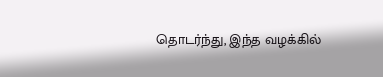தொடர்ந்து, இந்த வழக்கில்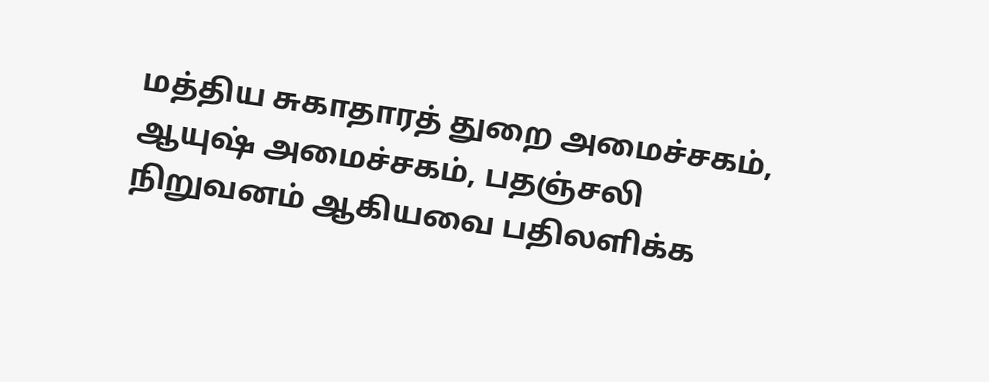மத்திய சுகாதாரத் துறை அமைச்சகம், ஆயுஷ் அமைச்சகம், பதஞ்சலி நிறுவனம் ஆகியவை பதிலளிக்க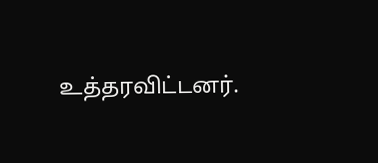உத்தரவிட்டனர்.